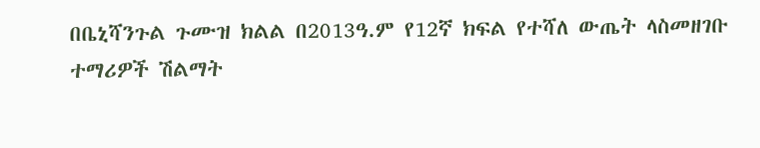በቤኒሻንጉል ጉሙዝ ክልል በ2013ዓ.ም የ12ኛ ክፍል የተሻለ ውጤት ላስመዘገቡ ተማሪዎች ሽልማት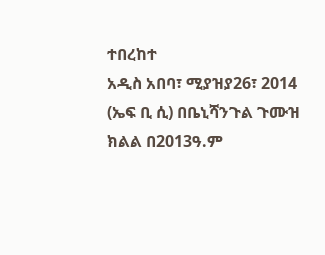ተበረከተ
አዲስ አበባ፣ ሚያዝያ26፣ 2014 (ኤፍ ቢ ሲ) በቤኒሻንጉል ጉሙዝ ክልል በ2013ዓ.ም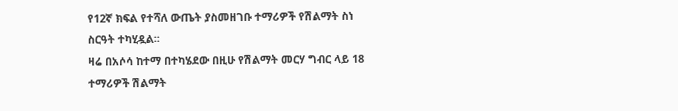የ12ኛ ክፍል የተሻለ ውጤት ያስመዘገቡ ተማሪዎች የሽልማት ስነ ስርዓት ተካሂዷል፡፡
ዛሬ በአሶሳ ከተማ በተካሄደው በዚሁ የሽልማት መርሃ ግብር ላይ 18 ተማሪዎች ሽልማት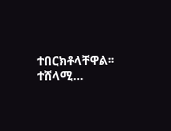ተበርክቶላቸዋል፡፡
ተሸላሚ…